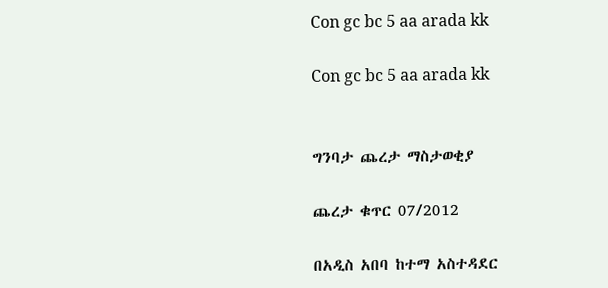Con gc bc 5 aa arada kk

Con gc bc 5 aa arada kk


ግንባታ ጨረታ ማስታወቂያ

ጨረታ ቁጥር 07/2012

በአዲስ አበባ ከተማ አስተዳደር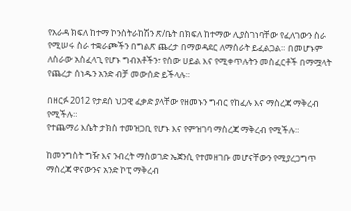የአራዳ ክፍለ ከተማ ኮንስትራከሽን ጽ/ቤት በክፍለ ከተማው ሊያስገነባቸው የፈለገውን ስራ የሚሠሩ ስራ ተቋራጮችን በግልጽ ጨረታ በማወዳደር ለማሰራት ይፈልጋል። በመሆኑም ለስራው አስፈላጊ የሆኑ ግብአቶችን፣ የሰው ሀይል እና የሚቀጥሉትን መስፈርቶች በማሟላት የጨረታ ሰነዱን አንድ ብቻ መውሰድ ይችላሉ።

በዘርፉ 2012 የታደሰ ህጋዊ ፈቃድ ያላቸው የዘመኑን ግብር የከፈሉ እና ማስረጃ ማቅረብ የሚችሉ።
የተጨማሪ እሴት ታክስ ተመዝጋቢ የሆኑ እና የምዝገባ ማስረጃ ማቅረብ የሚችሉ።

ከመንግስት ግዥ እና ንብረት ማስወገድ ኤጀንሲ የተመዘገቡ መሆናቸውን የሚያረጋግጥ ማስረጃ ዋናውንና አንድ ኮፒ ማቅረብ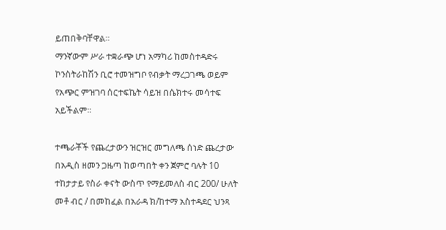ይጠበቅባቸዋል።
ማንኛውም ሥራ ተቋራጭ ሆነ አማካሪ ከመስተዳድሩ ኮንስትራከሽን ቢሮ ተመዝግቦ የብቃት ማረጋገጫ ወይም የአጭር ምዝገባ ሰርተፍኬት ሳይዝ በሴክተሩ መሳተፍ አይችልም።

ተጫራቾች የጨረታውን ዝርዝር መግለጫ ሰነድ ጨረታው በአዲስ ዘመን ጋዜጣ ከወጣበት ቀን ጀምሮ ባሉት 10 ተከታታይ የስራ ቀናት ውስጥ የማይመለስ ብር 200/ ሁለት መቶ ብር / በመከፈል በአራዳ ክ/ከተማ አስተዳደር ህንጻ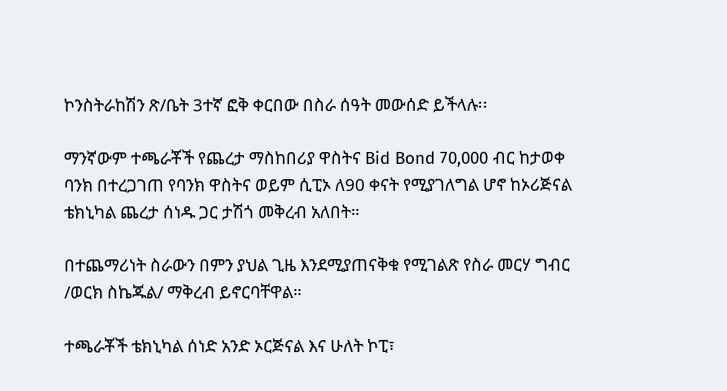ኮንስትራከሽን ጽ/ቤት 3ተኛ ፎቅ ቀርበው በስራ ሰዓት መውሰድ ይችላሉ፡፡

ማንኛውም ተጫራቾች የጨረታ ማስከበሪያ ዋስትና Bid Bond 70,000 ብር ከታወቀ ባንክ በተረጋገጠ የባንክ ዋስትና ወይም ሲፒኦ ለ90 ቀናት የሚያገለግል ሆኖ ከኦሪጅናል ቴክኒካል ጨረታ ሰነዱ ጋር ታሽጎ መቅረብ አለበት።

በተጨማሪነት ስራውን በምን ያህል ጊዜ እንደሚያጠናቅቁ የሚገልጽ የስራ መርሃ ግብር /ወርክ ስኬጁል/ ማቅረብ ይኖርባቸዋል።

ተጫራቾች ቴክኒካል ሰነድ አንድ ኦርጅናል እና ሁለት ኮፒ፣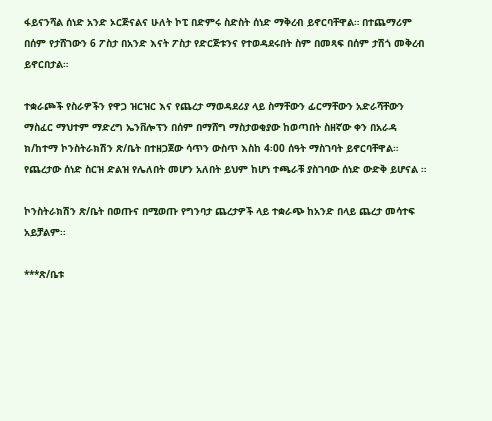ፋይናንሻል ሰነድ አንድ ኦርጅናልና ሁለት ኮፒ በድምሩ ስድስት ሰነድ ማቅረብ ይኖርባቸዋል። በተጨማሪም በሰም የታሸገውን 6 ፖስታ በአንድ እናት ፖስታ የድርጅቱንና የተወዳደሩበት ስም በመጻፍ በሰም ታሽጎ መቅረብ ይኖርበታል።

ተቋራጮች የስራዎችን የዋጋ ዝርዝር እና የጨረታ ማወዳደሪያ ላይ ስማቸውን ፊርማቸውን አድራሻቸውን ማስፈር ማህተም ማድረግ ኤንቨሎፕን በሰም በማሸግ ማስታወቂያው ከወጣበት ስዘኛው ቀን በአራዳ ክ/ከተማ ኮንስትራክሽን ጽ/ቤት በተዘጋጀው ሳጥን ውስጥ እስከ 4፡00 ሰዓት ማስገባት ይኖርባቸዋል። የጨረታው ሰነድ ስርዝ ድልዝ የሌለበት መሆን አለበት ይህም ከሆነ ተጫራቹ ያስገባው ሰነድ ውድቅ ይሆናል ።

ኮንስትራክሽን ጽ/ቤት በወጡና በሚወጡ የግንባታ ጨረታዎች ላይ ተቋራጭ ከአንድ በላይ ጨረታ መሳተፍ አይቻልም፡፡

***ጽ/ቤቱ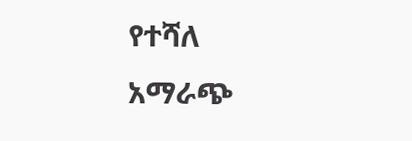የተሻለ አማራጭ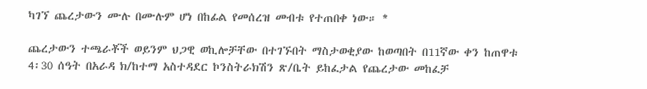ካገኘ ጨረታውን ሙሉ በሙሉም ሆነ በከፊል የመሰረዝ መብቱ የተጠበቀ ነው። *

ጨረታውን ተጫራቾች ወይንም ህጋዊ ወኪሎቻቸው በተገኙበት ማስታወቂያው ከወጣበት በ11ኛው ቀን ከጠዋቱ 4፡30 ሰዓት በአራዳ ክ/ከተማ አስተዳደር ኮንስትራክሽን ጽ/ቤት ይከፈታል የጨረታው መከፈቻ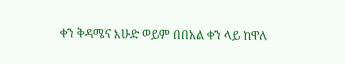ቀን ቅዳሜና እሁድ ወይም በበአል ቀን ላይ ከዋለ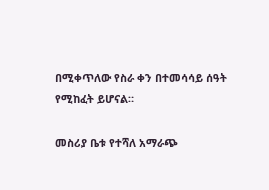በሚቀጥለው የስራ ቀን በተመሳሳይ ሰዓት የሚከፈት ይሆናል።

መስሪያ ቤቱ የተሻለ አማራጭ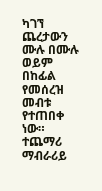ካገኘ ጨረታውን ሙሉ በሙሉ ወይም በከፊል የመሰረዝ መብቱ የተጠበቀ ነው።
ተጨማሪ ማብራሪይ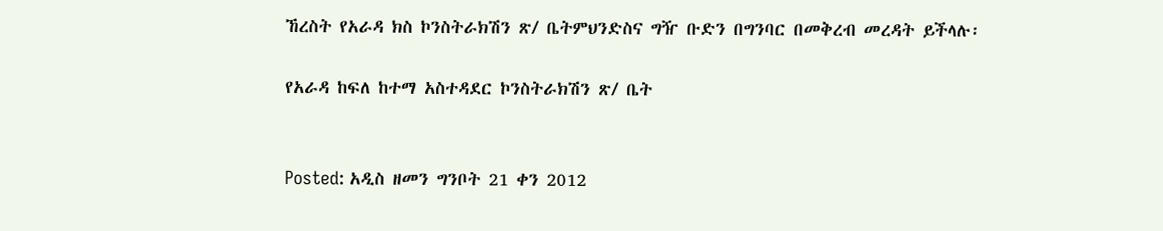ኸረስት የአራዳ ክስ ኮንስትራክሽን ጽ/ ቤትምህንድስና ግዥ ቡድን በግንባር በመቅረብ መረዳት ይችላሉ፡

የአራዳ ከፍለ ከተማ አስተዳደር ኮንስትራክሽን ጽ/ ቤት


Posted: አዲስ ዘመን ግንቦት 21 ቀን 2012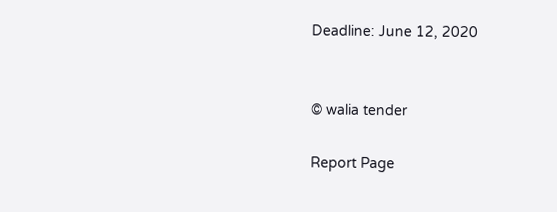Deadline: June 12, 2020


© walia tender

Report Page